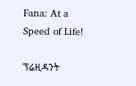Fana: At a Speed of Life!

ፕሬዚዳንት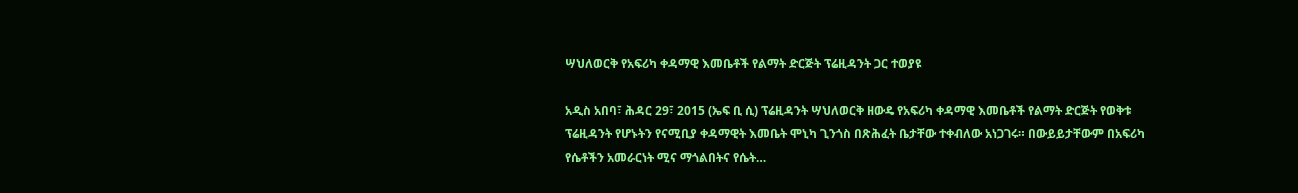ሣህለወርቅ የአፍሪካ ቀዳማዊ እመቤቶች የልማት ድርጅት ፕሬዚዳንት ጋር ተወያዩ

አዲስ አበባ፣ ሕዳር 29፣ 2015 (ኤፍ ቢ ሲ) ፕሬዚዳንት ሣህለወርቅ ዘውዴ የአፍሪካ ቀዳማዊ እመቤቶች የልማት ድርጅት የወቅቱ ፕሬዚዳንት የሆኑትን የናሚቢያ ቀዳማዊት እመቤት ሞኒካ ጊንጎስ በጽሕፈት ቤታቸው ተቀብለው አነጋገሩ። በውይይታቸውም በአፍሪካ የሴቶችን አመራርነት ሚና ማጎልበትና የሴት…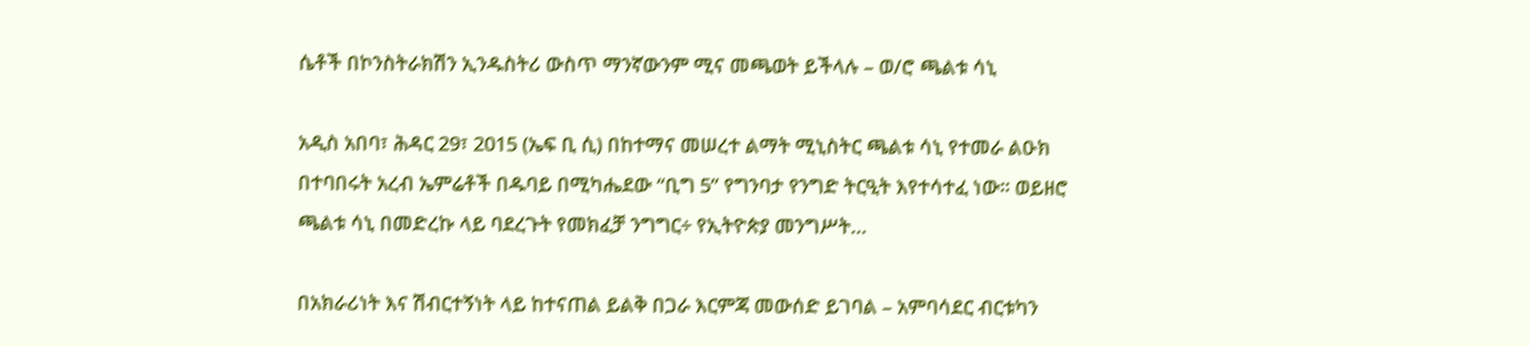ሴቶች በኮንስትራክሽን ኢንዱስትሪ ውስጥ ማንኛውንም ሚና መጫወት ይችላሉ – ወ/ሮ ጫልቱ ሳኒ

አዲስ አበባ፣ ሕዳር 29፣ 2015 (ኤፍ ቢ ሲ) በከተማና መሠረተ ልማት ሚኒስትር ጫልቱ ሳኒ የተመራ ልዑክ በተባበሩት አረብ ኤምሬቶች በዱባይ በሚካሔደው “ቢግ 5” የግንባታ የንግድ ትርዒት እየተሳተፈ ነው፡፡ ወይዘሮ ጫልቱ ሳኒ በመድረኩ ላይ ባደረጉት የመክፈቻ ንግግር÷ የኢትዮጵያ መንግሥት…

በአክራሪነት እና ሽብርተኝነት ላይ ከተናጠል ይልቅ በጋራ እርምጃ መውሰድ ይገባል – አምባሳደር ብርቱካን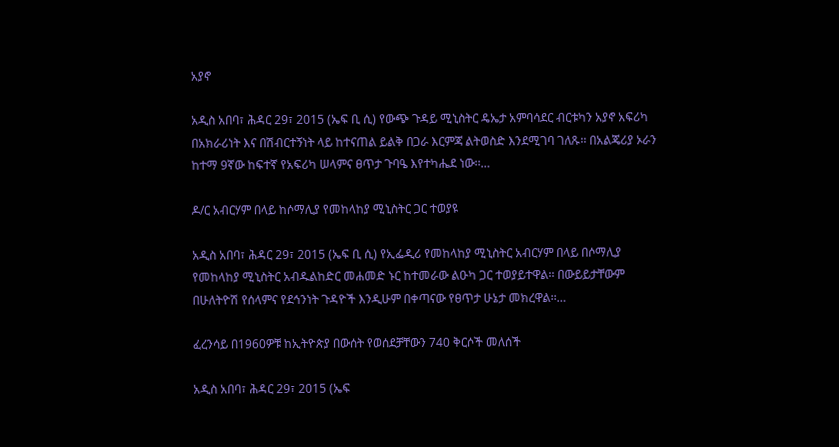አያኖ

አዲስ አበባ፣ ሕዳር 29፣ 2015 (ኤፍ ቢ ሲ) የውጭ ጉዳይ ሚኒስትር ዴኤታ አምባሳደር ብርቱካን አያኖ አፍሪካ በአክራሪነት እና በሽብርተኝነት ላይ ከተናጠል ይልቅ በጋራ እርምጃ ልትወስድ እንደሚገባ ገለጹ፡፡ በአልጄሪያ ኦራን ከተማ 9ኛው ከፍተኛ የአፍሪካ ሠላምና ፀጥታ ጉባዔ እየተካሔደ ነው፡፡…

ዶ/ር አብርሃም በላይ ከሶማሊያ የመከላከያ ሚኒስትር ጋር ተወያዩ

አዲስ አበባ፣ ሕዳር 29፣ 2015 (ኤፍ ቢ ሲ) የኢፌዲሪ የመከላከያ ሚኒስትር አብርሃም በላይ በሶማሊያ የመከላከያ ሚኒስትር አብዱልከድር መሐመድ ኑር ከተመራው ልዑካ ጋር ተወያይተዋል፡፡ በውይይታቸውም በሁለትዮሽ የሰላምና የደኅንነት ጉዳዮች እንዲሁም በቀጣናው የፀጥታ ሁኔታ መክረዋል፡፡…

ፈረንሳይ በ1960ዎቹ ከኢትዮጵያ በውሰት የወሰደቻቸውን 740 ቅርሶች መለሰች

አዲስ አበባ፣ ሕዳር 29፣ 2015 (ኤፍ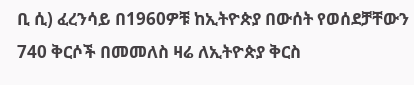ቢ ሲ) ፈረንሳይ በ1960ዎቹ ከኢትዮጵያ በውሰት የወሰደቻቸውን 740 ቅርሶች በመመለስ ዛሬ ለኢትዮጵያ ቅርስ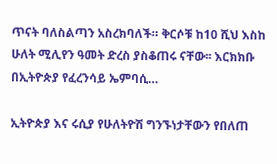ጥናት ባለስልጣን አስረክባለች። ቅርሶቹ ከ10 ሺህ እስከ ሁለት ሚሊየን ዓመት ድረስ ያስቆጠሩ ናቸው፡፡ እርክክቡ በኢትዮጵያ የፈረንሳይ ኤምባሲ…

ኢትዮጵያ እና ሩሲያ የሁለትዮሽ ግንኙነታቸውን የበለጠ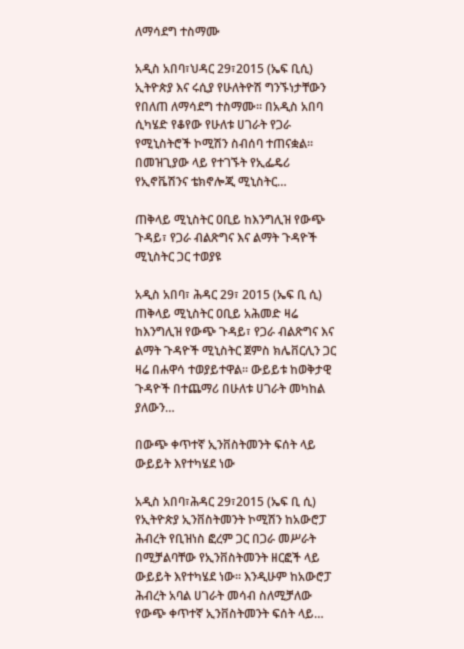ለማሳደግ ተስማሙ

አዲስ አበባ፣ህዳር 29፣2015 (ኤፍ ቢሲ) ኢትዮጵያ እና ሩሲያ የሁለትዮሽ ግንኙነታቸውን የበለጠ ለማሳደግ ተስማሙ። በአዲስ አበባ ሲካሄድ የቆየው የሁለቱ ሀገራት የጋራ የሚኒስትሮች ኮሚሽን ስብሰባ ተጠናቋል። በመዝጊያው ላይ የተገኙት የኢፌዴሪ የኢኖቬሽንና ቴክኖሎጂ ሚኒስትር…

ጠቅላይ ሚኒስትር ዐቢይ ከእንግሊዝ የውጭ ጉዳይ፣ የጋራ ብልጽግና እና ልማት ጉዳዮች ሚኒስትር ጋር ተወያዩ

አዲስ አበባ፣ ሕዳር 29፣ 2015 (ኤፍ ቢ ሲ) ጠቅላይ ሚኒስትር ዐቢይ አሕመድ ዛሬ ከእንግሊዝ የውጭ ጉዳይ፣ የጋራ ብልጽግና እና ልማት ጉዳዮች ሚኒስትር ጀምስ ክሌቨርሊን ጋር ዛሬ በሐዋሳ ተወያይተዋል፡፡ ውይይቱ ከወቅታዊ ጉዳዮች በተጨማሪ በሁለቱ ሀገራት መካከል ያለውን…

በውጭ ቀጥተኛ ኢንቨስትመንት ፍሰት ላይ ውይይት እየተካሄደ ነው

አዲስ አበባ፣ሕዳር 29፣2015 (ኤፍ ቢ ሲ) የኢትዮጵያ ኢንቨስትመንት ኮሚሽን ከአውሮፓ ሕብረት የቢዝነስ ፎረም ጋር በጋራ መሥራት በሚቻልባቸው የኢንቨስትመንት ዘርፎች ላይ ውይይት እየተካሄደ ነው፡፡ እንዲሁም ከአውሮፓ ሕብረት አባል ሀገራት መሳብ ስለሚቻለው የውጭ ቀጥተኛ ኢንቨስትመንት ፍሰት ላይ…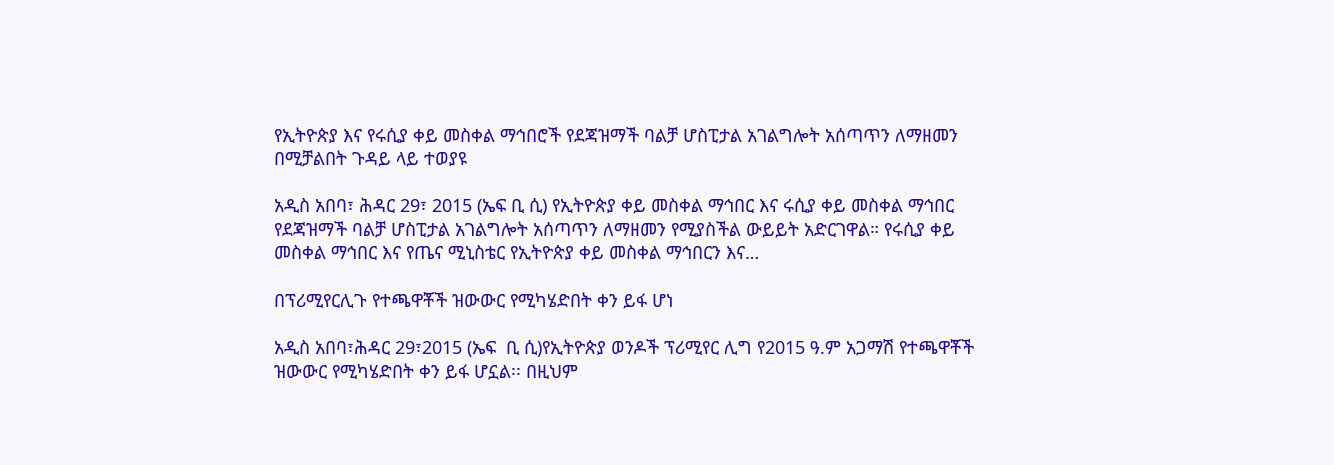የኢትዮጵያ እና የሩሲያ ቀይ መስቀል ማኅበሮች የደጃዝማች ባልቻ ሆስፒታል አገልግሎት አሰጣጥን ለማዘመን በሚቻልበት ጉዳይ ላይ ተወያዩ

አዲስ አበባ፣ ሕዳር 29፣ 2015 (ኤፍ ቢ ሲ) የኢትዮጵያ ቀይ መስቀል ማኅበር እና ሩሲያ ቀይ መስቀል ማኅበር የደጃዝማች ባልቻ ሆስፒታል አገልግሎት አሰጣጥን ለማዘመን የሚያስችል ውይይት አድርገዋል። የሩሲያ ቀይ መስቀል ማኅበር እና የጤና ሚኒስቴር የኢትዮጵያ ቀይ መስቀል ማኅበርን እና…

በፕሪሚየርሊጉ የተጫዋቾች ዝውውር የሚካሄድበት ቀን ይፋ ሆነ

አዲስ አበባ፣ሕዳር 29፣2015 (ኤፍ  ቢ ሲ)የኢትዮጵያ ወንዶች ፕሪሚየር ሊግ የ2015 ዓ.ም አጋማሽ የተጫዋቾች ዝውውር የሚካሄድበት ቀን ይፋ ሆኗል፡፡ በዚህም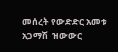መሰረት የውድድር አመቱ አጋማሽ  ዝውውር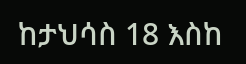ከታህሳስ 18 እስከ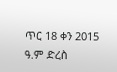ጥር 18 ቀን 2015 ዓ.ም ድረስ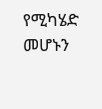የሚካሄድ መሆኑን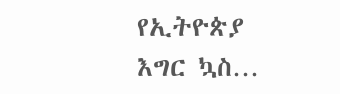የኢትዮጵያ እግር ኳስ…